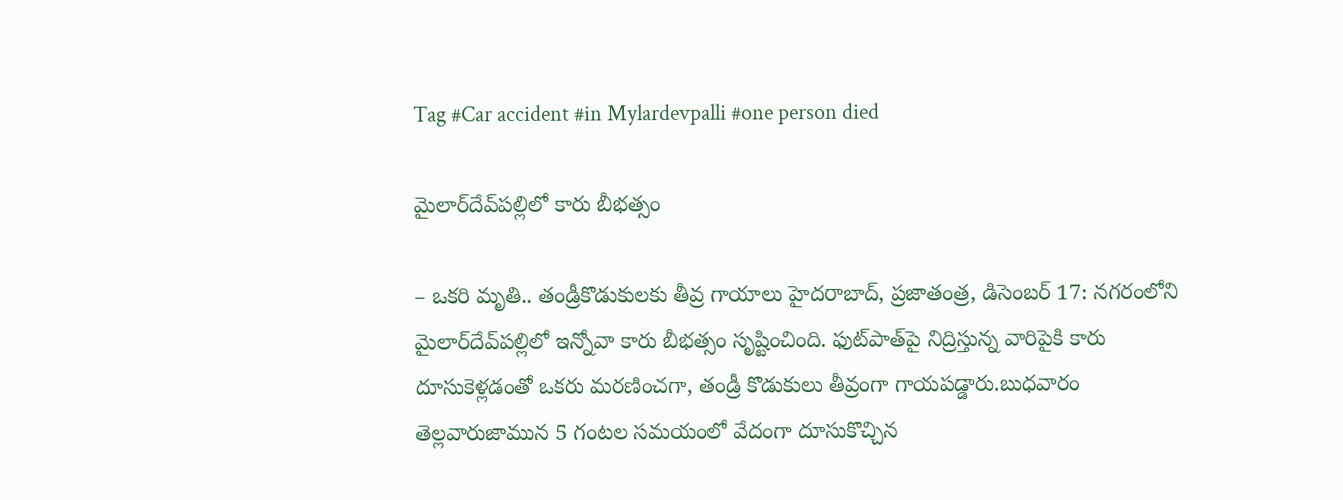Tag #Car accident #in Mylardevpalli #one person died

మైలార్‌దేవ్‌పల్లిలో కారు బీభత్సం

– ఒకరి మృతి.. తండ్రీకొడుకులకు తీవ్ర గాయాలు హైదరాబాద్‌, ప్రజాతంత్ర, డిసెంబర్‌ 17: నగరంలోని మైలార్‌దేవ్‌పల్లిలో ఇన్నోవా కారు బీభత్సం సృష్టించింది. ఫుట్‌పాత్‌పై నిద్రిస్తున్న వారిపైకి కారు దూసుకెళ్లడంతో ఒకరు మరణించగా, తండ్రీ కొడుకులు తీవ్రంగా గాయపడ్డారు.బుధవారం తెల్లవారుజామున 5 గంటల సమయంలో వేదంగా దూసుకొచ్చిన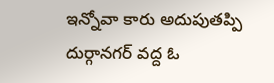ఇన్నోవా కారు అదుపుతప్పి దుర్గానగర్‌ వద్ద ఓ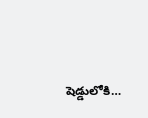షెడ్డులోకి…